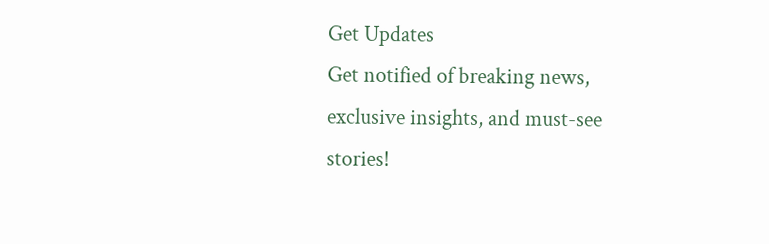Get Updates
Get notified of breaking news, exclusive insights, and must-see stories!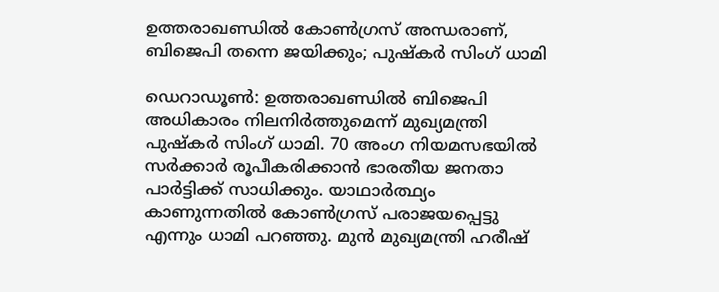ഉത്തരാഖണ്ഡിൽ കോൺഗ്രസ് അന്ധരാണ്, ബിജെപി തന്നെ ജയിക്കും; പുഷ്കർ സിംഗ് ധാമി

ഡെറാഡൂൺ: ഉത്തരാഖണ്ഡിൽ ബിജെപി അധികാരം നിലനിർത്തുമെന്ന് മുഖ്യമന്ത്രി പുഷ്കർ സിംഗ് ധാമി. 70 അംഗ നിയമസഭയിൽ സർക്കാർ രൂപീകരിക്കാൻ ഭാരതീയ ജനതാ പാർട്ടിക്ക് സാധിക്കും. യാഥാർത്ഥ്യം കാണുന്നതിൽ കോൺഗ്രസ് പരാജയപ്പെട്ടു എന്നും ധാമി പറഞ്ഞു. മുൻ മുഖ്യമന്ത്രി ഹരീഷ്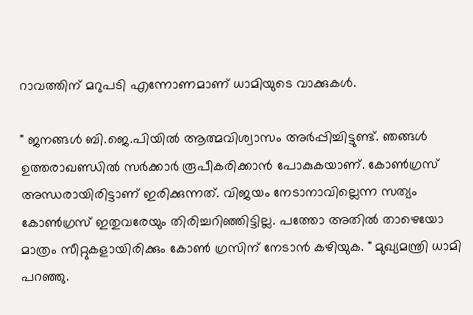റാവത്തിന് മറുപടി എന്നോണമാണ് ധാമിയുടെ വാക്കുകൾ.

" ജനങ്ങൾ ബി.ജെ.പിയിൽ ആത്മവിശ്വാസം അർപ്പിച്ചിട്ടുണ്ട്. ഞങ്ങൾ ഉത്തരാഖണ്ഡിൽ സർക്കാർ രൂപീകരിക്കാൻ പോകുകയാണ്. കോൺഗ്രസ് അന്ധരായിരിട്ടാണ് ഇരിക്കുന്നത്. വിജയം നേടാനാവില്ലെന്ന സത്യം കോൺഗ്രസ് ഇതുവരേയും തിരിച്ചറിഞ്ഞിട്ടില്ല. പത്തോ അതിൽ താഴെയോ മാത്രം സീറ്റുകളായിരിക്കും കോൺ ഗ്രസിന് നേടാൻ കഴിയുക. " മുഖ്യമന്ത്രി ധാമി പറഞ്ഞു.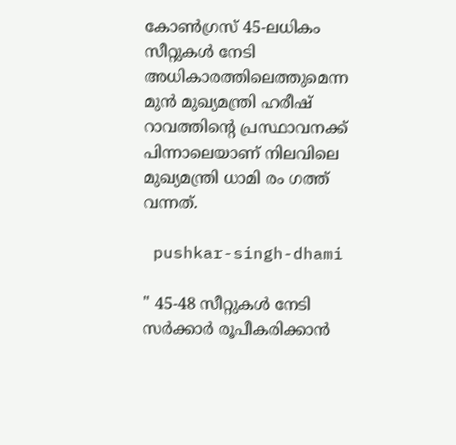കോൺഗ്രസ് 45-ലധികം സീറ്റുകൾ നേടി അധികാരത്തിലെത്തുമെന്ന മുൻ മുഖ്യമന്ത്രി ഹരീഷ് റാവത്തിന്റെ പ്രസ്ഥാവനക്ക് പിന്നാലെയാണ് നിലവിലെ മുഖ്യമന്ത്രി ധാമി രം ഗത്ത് വന്നത്.

 pushkar-singh-dhami

" 45-48 സീറ്റുകൾ നേടി സർക്കാർ രൂപീകരിക്കാൻ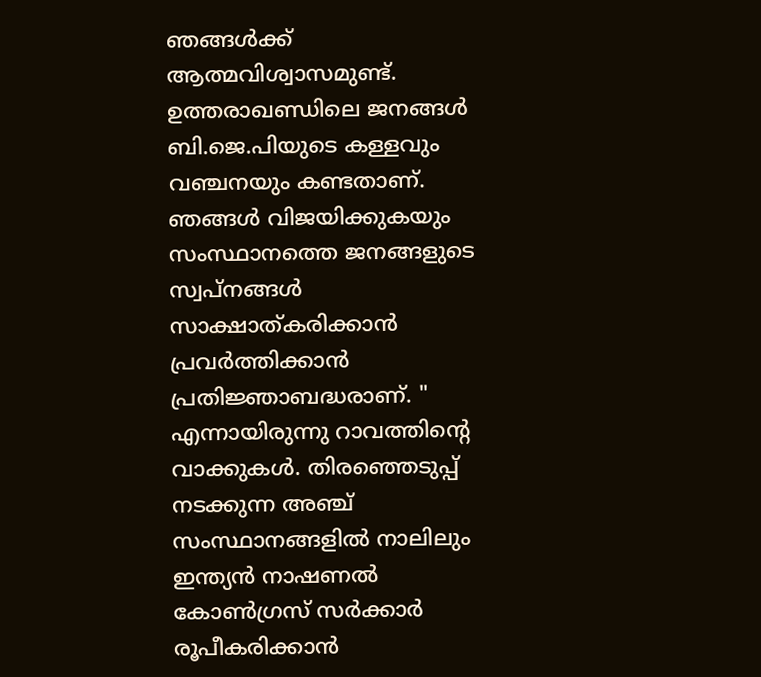ഞങ്ങൾക്ക് ആത്മവിശ്വാസമുണ്ട്. ഉത്തരാഖണ്ഡിലെ ജനങ്ങൾ ബി.ജെ.പിയുടെ കള്ളവും വഞ്ചനയും കണ്ടതാണ്. ഞങ്ങൾ വിജയിക്കുകയും സംസ്ഥാനത്തെ ജനങ്ങളുടെ സ്വപ്നങ്ങൾ സാക്ഷാത്കരിക്കാൻ പ്രവർത്തിക്കാൻ പ്രതിജ്ഞാബദ്ധരാണ്. " എന്നായിരുന്നു റാവത്തിന്റെ വാക്കുകൾ. തിരഞ്ഞെടുപ്പ് നടക്കുന്ന അഞ്ച് സംസ്ഥാനങ്ങളിൽ നാലിലും ഇന്ത്യൻ നാഷണൽ കോൺഗ്രസ് സർക്കാർ രൂപീകരിക്കാൻ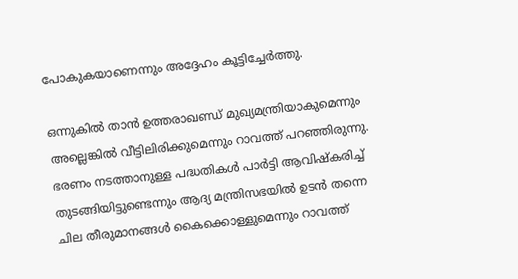പോകുകയാണെന്നും അദ്ദേഹം കൂട്ടിച്ചേർത്തു.

ഒന്നുകിൽ താൻ ഉത്തരാഖണ്ഡ് മുഖ്യമന്ത്രിയാകുമെന്നും അല്ലെങ്കിൽ വീട്ടിലിരിക്കുമെന്നും റാവത്ത് പറഞ്ഞിരുന്നു. ഭരണം നടത്താനുള്ള പദ്ധതികൾ പാർട്ടി ആവിഷ്‌കരിച്ച് തുടങ്ങിയിട്ടുണ്ടെന്നും ആദ്യ മന്ത്രിസഭയിൽ ഉടൻ തന്നെ ചില തീരുമാനങ്ങൾ കൈക്കൊള്ളുമെന്നും റാവത്ത്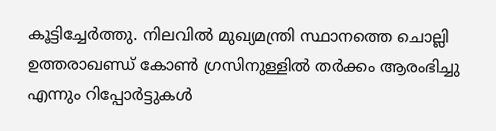കൂട്ടിച്ചേർത്തു. നിലവിൽ മുഖ്യമന്ത്രി സ്ഥാനത്തെ ചൊല്ലി ഉത്തരാഖണ്ഡ് കോൺ ഗ്രസിനുള്ളിൽ തർക്കം ആരംഭിച്ചു എന്നും റിപ്പോർട്ടുകൾ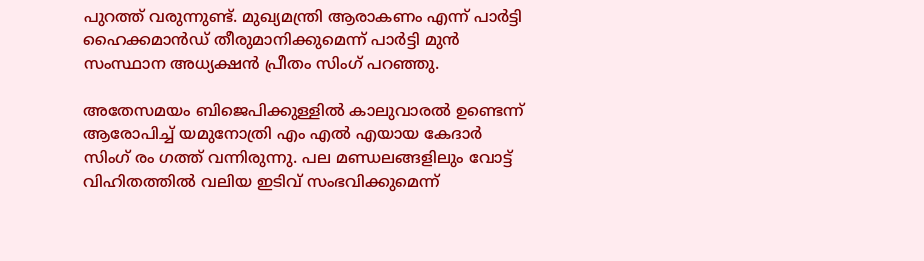പുറത്ത് വരുന്നുണ്ട്. മുഖ്യമന്ത്രി ആരാകണം എന്ന് പാർട്ടി ഹൈക്കമാൻഡ് തീരുമാനിക്കുമെന്ന് പാർട്ടി മുൻ സംസ്ഥാന അധ്യക്ഷൻ പ്രീതം സിംഗ് പറഞ്ഞു.

അതേസമയം ബിജെപിക്കുള്ളിൽ കാലുവാരൽ ഉണ്ടെന്ന് ആരോപിച്ച് യമുനോത്രി എം എൽ എയായ കേദാർ സിംഗ് രം ഗത്ത് വന്നിരുന്നു. പല മണ്ഡലങ്ങളിലും വോട്ട് വിഹിതത്തിൽ വലിയ ഇടിവ് സംഭവിക്കുമെന്ന്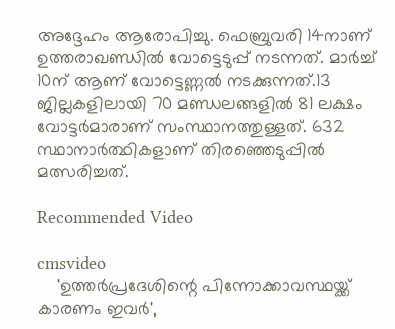അദ്ദേഹം ആരോപിച്ചു. ഫെബ്രുവരി 14നാണ് ഉത്തരാഖണ്ഡിൽ വോട്ടെടുപ്പ് നടന്നത്. മാർച്ച് 10ന് ആണ് വോട്ടെണ്ണൽ നടക്കുന്നത്.13 ജില്ലകളിലായി 70 മണ്ഡലങ്ങളിൽ 81 ലക്ഷം വോട്ടർമാരാണ് സംസ്ഥാനത്തുള്ളത്. 632 സ്ഥാനാർത്ഥികളാണ് തിരഞ്ഞെടുപ്പിൽ മത്സരിച്ചത്.

Recommended Video

cmsvideo
    'ഉത്തര്‍പ്രദേശിന്റെ പിന്നോക്കാവസ്ഥയ്ക്ക് കാരണം ഇവര്‍',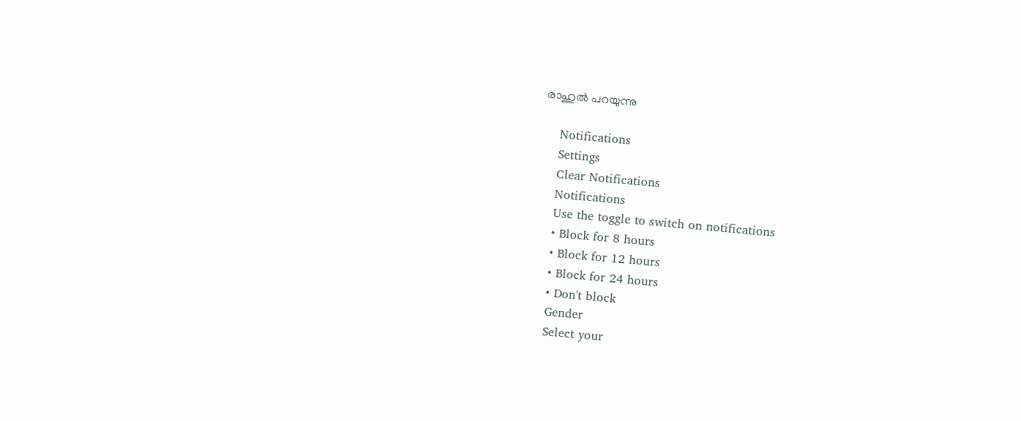രാഹുല്‍ പറയുന്നു

    Notifications
    Settings
    Clear Notifications
    Notifications
    Use the toggle to switch on notifications
    • Block for 8 hours
    • Block for 12 hours
    • Block for 24 hours
    • Don't block
    Gender
    Select your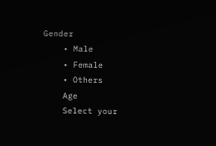Gender
    • Male
    • Female
    • Others
    Age
    Select your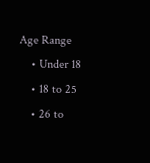Age Range
    • Under 18
    • 18 to 25
    • 26 to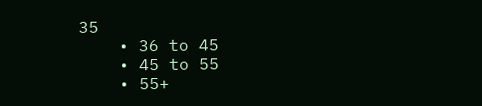35
    • 36 to 45
    • 45 to 55
    • 55+